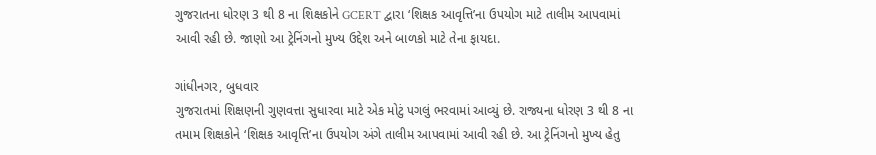ગુજરાતના ધોરણ 3 થી 8 ના શિક્ષકોને GCERT દ્વારા ‘શિક્ષક આવૃત્તિ’ના ઉપયોગ માટે તાલીમ આપવામાં આવી રહી છે. જાણો આ ટ્રેનિંગનો મુખ્ય ઉદ્દેશ અને બાળકો માટે તેના ફાયદા.

ગાંધીનગર, બુધવાર
ગુજરાતમાં શિક્ષણની ગુણવત્તા સુધારવા માટે એક મોટું પગલું ભરવામાં આવ્યું છે. રાજ્યના ધોરણ 3 થી 8 ના તમામ શિક્ષકોને ‘શિક્ષક આવૃત્તિ’ના ઉપયોગ અંગે તાલીમ આપવામાં આવી રહી છે. આ ટ્રેનિંગનો મુખ્ય હેતુ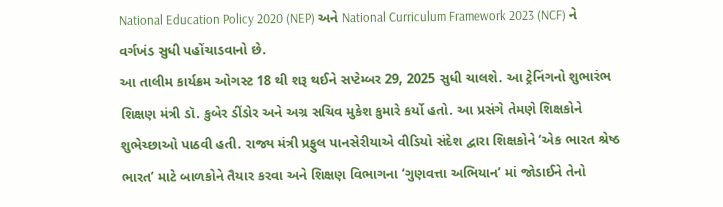National Education Policy 2020 (NEP) અને National Curriculum Framework 2023 (NCF) ને વર્ગખંડ સુધી પહોંચાડવાનો છે.
આ તાલીમ કાર્યક્રમ ઓગસ્ટ 18 થી શરૂ થઈને સપ્ટેમ્બર 29, 2025 સુધી ચાલશે. આ ટ્રેનિંગનો શુભારંભ શિક્ષણ મંત્રી ડૉ. કુબેર ડીંડોર અને અગ્ર સચિવ મુકેશ કુમારે કર્યો હતો. આ પ્રસંગે તેમણે શિક્ષકોને શુભેચ્છાઓ પાઠવી હતી. રાજ્ય મંત્રી પ્રફુલ પાનસેરીયાએ વીડિયો સંદેશ દ્વારા શિક્ષકોને ‘એક ભારત શ્રેષ્ઠ ભારત’ માટે બાળકોને તૈયાર કરવા અને શિક્ષણ વિભાગના ‘ગુણવત્તા અભિયાન’ માં જોડાઈને તેનો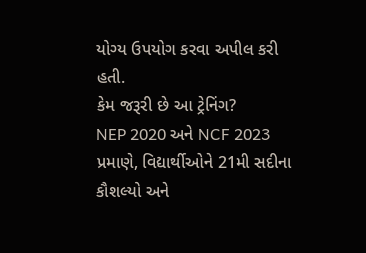યોગ્ય ઉપયોગ કરવા અપીલ કરી હતી.
કેમ જરૂરી છે આ ટ્રેનિંગ?
NEP 2020 અને NCF 2023 પ્રમાણે, વિદ્યાર્થીઓને 21મી સદીના કૌશલ્યો અને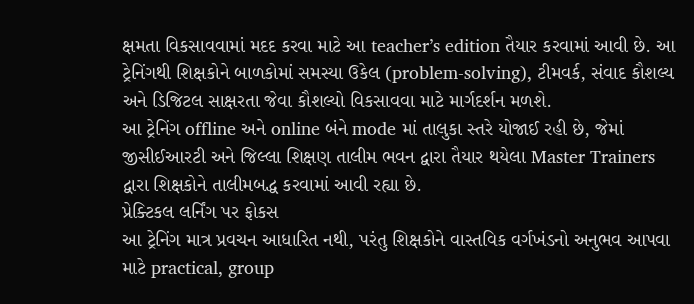ક્ષમતા વિકસાવવામાં મદદ કરવા માટે આ teacher’s edition તૈયાર કરવામાં આવી છે. આ ટ્રેનિંગથી શિક્ષકોને બાળકોમાં સમસ્યા ઉકેલ (problem-solving), ટીમવર્ક, સંવાદ કૌશલ્ય અને ડિજિટલ સાક્ષરતા જેવા કૌશલ્યો વિકસાવવા માટે માર્ગદર્શન મળશે.
આ ટ્રેનિંગ offline અને online બંને mode માં તાલુકા સ્તરે યોજાઈ રહી છે, જેમાં જીસીઈઆરટી અને જિલ્લા શિક્ષણ તાલીમ ભવન દ્વારા તૈયાર થયેલા Master Trainers દ્વારા શિક્ષકોને તાલીમબદ્ધ કરવામાં આવી રહ્યા છે.
પ્રેક્ટિકલ લર્નિંગ પર ફોકસ
આ ટ્રેનિંગ માત્ર પ્રવચન આધારિત નથી, પરંતુ શિક્ષકોને વાસ્તવિક વર્ગખંડનો અનુભવ આપવા માટે practical, group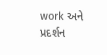work અને પ્રદર્શન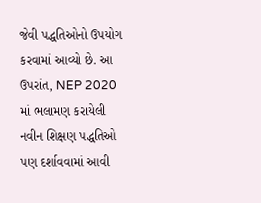જેવી પદ્ધતિઓનો ઉપયોગ કરવામાં આવ્યો છે. આ ઉપરાંત, NEP 2020 માં ભલામણ કરાયેલી નવીન શિક્ષણ પદ્ધતિઓ પણ દર્શાવવામાં આવી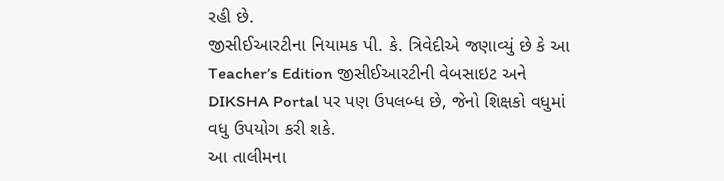રહી છે.
જીસીઈઆરટીના નિયામક પી. કે. ત્રિવેદીએ જણાવ્યું છે કે આ Teacher’s Edition જીસીઈઆરટીની વેબસાઇટ અને DIKSHA Portal પર પણ ઉપલબ્ધ છે, જેનો શિક્ષકો વધુમાં વધુ ઉપયોગ કરી શકે.
આ તાલીમના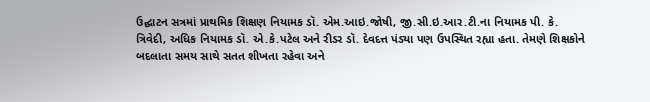ઉદ્ઘાટન સત્રમાં પ્રાથમિક શિક્ષણ નિયામક ડૉ. એમ.આઇ.જોષી, જી.સી.ઇ.આર.ટી.ના નિયામક પી. કે. ત્રિવેદી, અધિક નિયામક ડૉ. એ.કે.પટેલ અને રીડર ડૉ. દેવદત્ત પંડ્યા પણ ઉપસ્થિત રહ્યા હતા. તેમણે શિક્ષકોને બદલાતા સમય સાથે સતત શીખતા રહેવા અને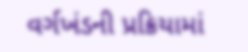વર્ગખંડની પ્રક્રિયામાં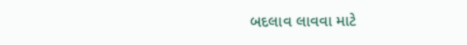બદલાવ લાવવા માટે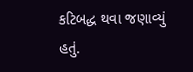કટિબદ્ધ થવા જણાવ્યું હતું.